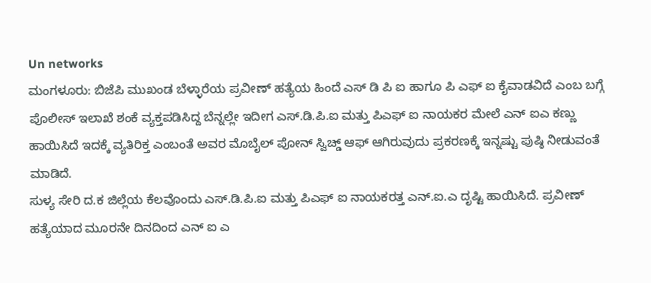Un networks
ಮಂಗಳೂರು: ಬಿಜೆಪಿ ಮುಖಂಡ ಬೆಳ್ಳಾರೆಯ ಪ್ರವೀಣ್ ಹತ್ಯೆಯ ಹಿಂದೆ ಎಸ್ ಡಿ ಪಿ ಐ ಹಾಗೂ ಪಿ ಎಫ್ ಐ ಕೈವಾಡವಿದೆ ಎಂಬ ಬಗ್ಗೆ ಪೊಲೀಸ್ ಇಲಾಖೆ ಶಂಕೆ ವ್ಯಕ್ತಪಡಿಸಿದ್ದ ಬೆನ್ನಲ್ಲೇ ಇದೀಗ ಎಸ್.ಡಿ.ಪಿ.ಐ ಮತ್ತು ಪಿಎಫ್ ಐ ನಾಯಕರ ಮೇಲೆ ಎನ್ ಐಎ ಕಣ್ಣು ಹಾಯಿಸಿದೆ ಇದಕ್ಕೆ ವ್ಯತಿರಿಕ್ತ ಎಂಬಂತೆ ಅವರ ಮೊಬೈಲ್ ಪೋನ್ ಸ್ವಿಚ್ಡ್ ಆಫ್ ಆಗಿರುವುದು ಪ್ರಕರಣಕ್ಕೆ ಇನ್ನಷ್ಟು ಪುಷ್ಠಿ ನೀಡುವಂತೆ ಮಾಡಿದೆ.
ಸುಳ್ಯ ಸೇರಿ ದ.ಕ ಜಿಲ್ಲೆಯ ಕೆಲವೊಂದು ಎಸ್.ಡಿ.ಪಿ.ಐ ಮತ್ತು ಪಿಎಫ್ ಐ ನಾಯಕರತ್ತ ಎನ್.ಐ.ಎ ದೃಷ್ಟಿ ಹಾಯಿಸಿದೆ. ಪ್ರವೀಣ್ ಹತ್ಯೆಯಾದ ಮೂರನೇ ದಿನದಿಂದ ಎನ್ ಐ ಎ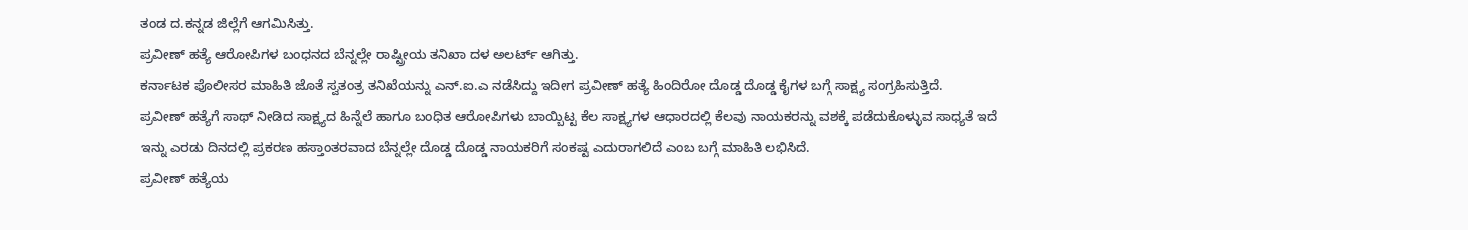ತಂಡ ದ.ಕನ್ನಡ ಜಿಲ್ಲೆಗೆ ಆಗಮಿಸಿತ್ತು.
ಪ್ರವೀಣ್ ಹತ್ಯೆ ಆರೋಪಿಗಳ ಬಂಧನದ ಬೆನ್ನಲ್ಲೇ ರಾಷ್ಟ್ರೀಯ ತನಿಖಾ ದಳ ಅಲರ್ಟ್ ಆಗಿತ್ತು.
ಕರ್ನಾಟಕ ಪೊಲೀಸರ ಮಾಹಿತಿ ಜೊತೆ ಸ್ವತಂತ್ರ ತನಿಖೆಯನ್ನು ಎನ್.ಐ.ಎ ನಡೆಸಿದ್ದು ಇದೀಗ ಪ್ರವೀಣ್ ಹತ್ಯೆ ಹಿಂದಿರೋ ದೊಡ್ಡ ದೊಡ್ಡ ಕೈಗಳ ಬಗ್ಗೆ ಸಾಕ್ಷ್ಯ ಸಂಗ್ರಹಿಸುತ್ತಿದೆ.
ಪ್ರವೀಣ್ ಹತ್ಯೆಗೆ ಸಾಥ್ ನೀಡಿದ ಸಾಕ್ಷ್ಯದ ಹಿನ್ನೆಲೆ ಹಾಗೂ ಬಂಧಿತ ಆರೋಪಿಗಳು ಬಾಯ್ಬಿಟ್ಟ ಕೆಲ ಸಾಕ್ಷ್ಯಗಳ ಆಧಾರದಲ್ಲಿ ಕೆಲವು ನಾಯಕರನ್ನು ವಶಕ್ಕೆ ಪಡೆದುಕೊಳ್ಳುವ ಸಾಧ್ಯತೆ ಇದೆ
ಇನ್ನು ಎರಡು ದಿನದಲ್ಲಿ ಪ್ರಕರಣ ಹಸ್ತಾಂತರವಾದ ಬೆನ್ನಲ್ಲೇ ದೊಡ್ಡ ದೊಡ್ಡ ನಾಯಕರಿಗೆ ಸಂಕಷ್ಟ ಎದುರಾಗಲಿದೆ ಎಂಬ ಬಗ್ಗೆ ಮಾಹಿತಿ ಲಭಿಸಿದೆ.
ಪ್ರವೀಣ್ ಹತ್ಯೆಯ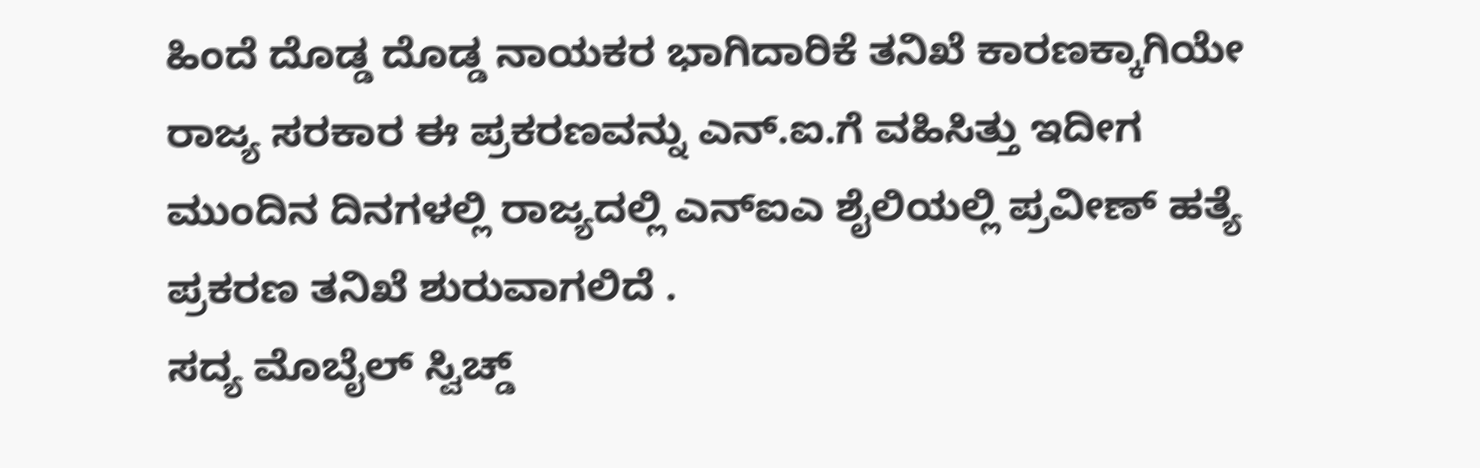ಹಿಂದೆ ದೊಡ್ಡ ದೊಡ್ಡ ನಾಯಕರ ಭಾಗಿದಾರಿಕೆ ತನಿಖೆ ಕಾರಣಕ್ಕಾಗಿಯೇ ರಾಜ್ಯ ಸರಕಾರ ಈ ಪ್ರಕರಣವನ್ನು ಎನ್.ಐ.ಗೆ ವಹಿಸಿತ್ತು ಇದೀಗ ಮುಂದಿನ ದಿನಗಳಲ್ಲಿ ರಾಜ್ಯದಲ್ಲಿ ಎನ್ಐಎ ಶೈಲಿಯಲ್ಲಿ ಪ್ರವೀಣ್ ಹತ್ಯೆ ಪ್ರಕರಣ ತನಿಖೆ ಶುರುವಾಗಲಿದೆ .
ಸದ್ಯ ಮೊಬೈಲ್ ಸ್ವಿಚ್ಡ್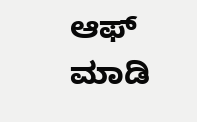ಆಫ್ ಮಾಡಿ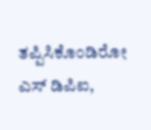ತಪ್ಪಿಸಿಕೊಂಡಿರೋ ಎಸ್ ಡಿಪಿಐ,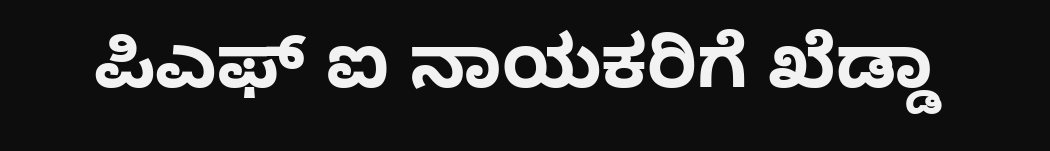ಪಿಎಫ್ ಐ ನಾಯಕರಿಗೆ ಖೆಡ್ಡಾ